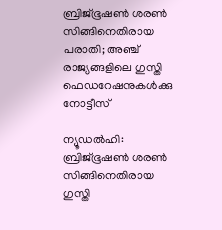ബ്രിജ്ഭൂഷണ്‍ ശരണ്‍ സിങ്ങിനെതിരായ പരാതി; അഞ്ച് രാജ്യങ്ങളിലെ ഗുസ്തി ഫെഡറേഷനുകള്‍ക്കു നോട്ടീസ്‌

ന്യൂഡല്‍ഹി: ബ്രിജ്ഭൂഷണ്‍ ശരണ്‍ സിങ്ങിനെതിരായ ഗുസ്തി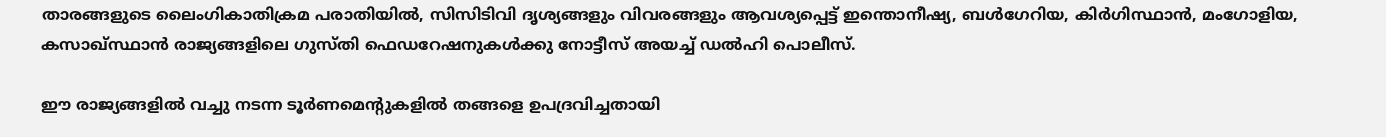താരങ്ങളുടെ ലൈംഗികാതിക്രമ പരാതിയില്‍, സിസിടിവി ദൃശ്യങ്ങളും വിവരങ്ങളും ആവശ്യപ്പെട്ട് ഇന്തൊനീഷ്യ, ബള്‍ഗേറിയ, കിര്‍ഗിസ്ഥാന്‍, മംഗോളിയ, കസാഖ്സ്ഥാന്‍ രാജ്യങ്ങളിലെ ഗുസ്തി ഫെഡറേഷനുകള്‍ക്കു നോട്ടീസ്‌ അയച്ച് ഡല്‍ഹി പൊലീസ്.

ഈ രാജ്യങ്ങളില്‍ വച്ചു നടന്ന ടൂര്‍ണമെന്റുകളില്‍ തങ്ങളെ ഉപദ്രവിച്ചതായി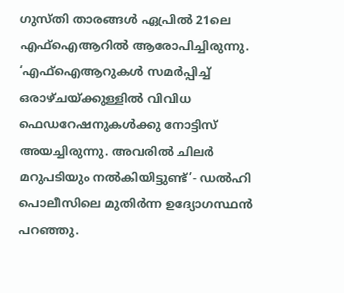ഗുസ്തി താരങ്ങള്‍ ഏപ്രില്‍ 21ലെ എഫ്ഐആറില്‍ ആരോപിച്ചിരുന്നു. ‘എഫ്ഐആറുകള്‍ സമര്‍പ്പിച്ച് ഒരാഴ്ചയ്ക്കുള്ളില്‍ വിവിധ ഫെഡറേഷനുകള്‍ക്കു നോട്ടിസ് അയച്ചിരുന്നു. അവരില്‍ ചിലര്‍ മറുപടിയും നല്‍കിയിട്ടുണ്ട്’- ഡല്‍ഹി പൊലീസിലെ മുതിര്‍ന്ന ഉദ്യോഗസ്ഥന്‍ പറഞ്ഞു.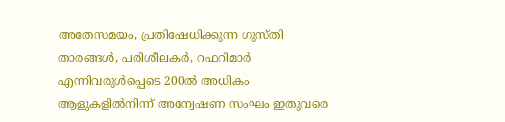അതേസമയം, പ്രതിഷേധിക്കുന്ന ഗുസ്തി താരങ്ങള്‍, പരിശീലകര്‍, റഫറിമാര്‍ എന്നിവരുള്‍പ്പെടെ 200ല്‍ അധികം ആളുകളില്‍നിന്ന് അന്വേഷണ സംഘം ഇതുവരെ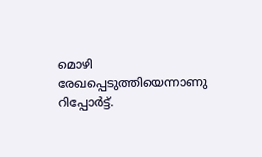മൊഴി രേഖപ്പെടുത്തിയെന്നാണു റിപ്പോര്‍ട്ട്.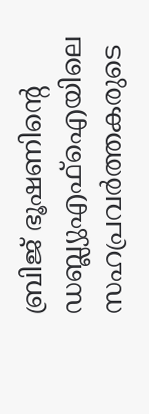ബ്രിജ് ഭൂഷണിന്റെ ഡബ്ല്യുഎഫ്ഐയിലെ സഹപ്രവര്‍ത്തകരുടെ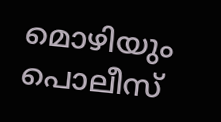മൊഴിയും പൊലീസ്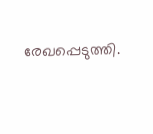രേഖപ്പെടുത്തി.